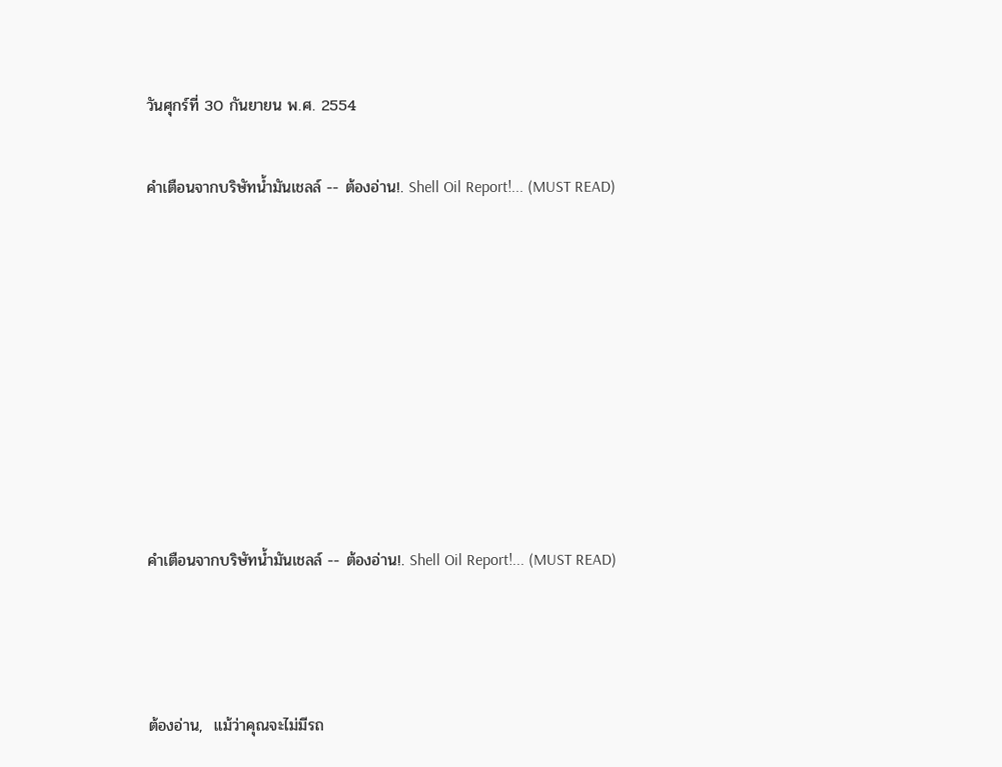วันศุกร์ที่ 30 กันยายน พ.ศ. 2554

คำเตือนจากบริษัทน้ำมันเชลล์ -- ต้องอ่าน!. Shell Oil Report!... (MUST READ)








คำเตือนจากบริษัทน้ำมันเชลล์ -- ต้องอ่าน!. Shell Oil Report!... (MUST READ)



ต้องอ่าน,  แม้ว่าคุณจะไม่มีรถ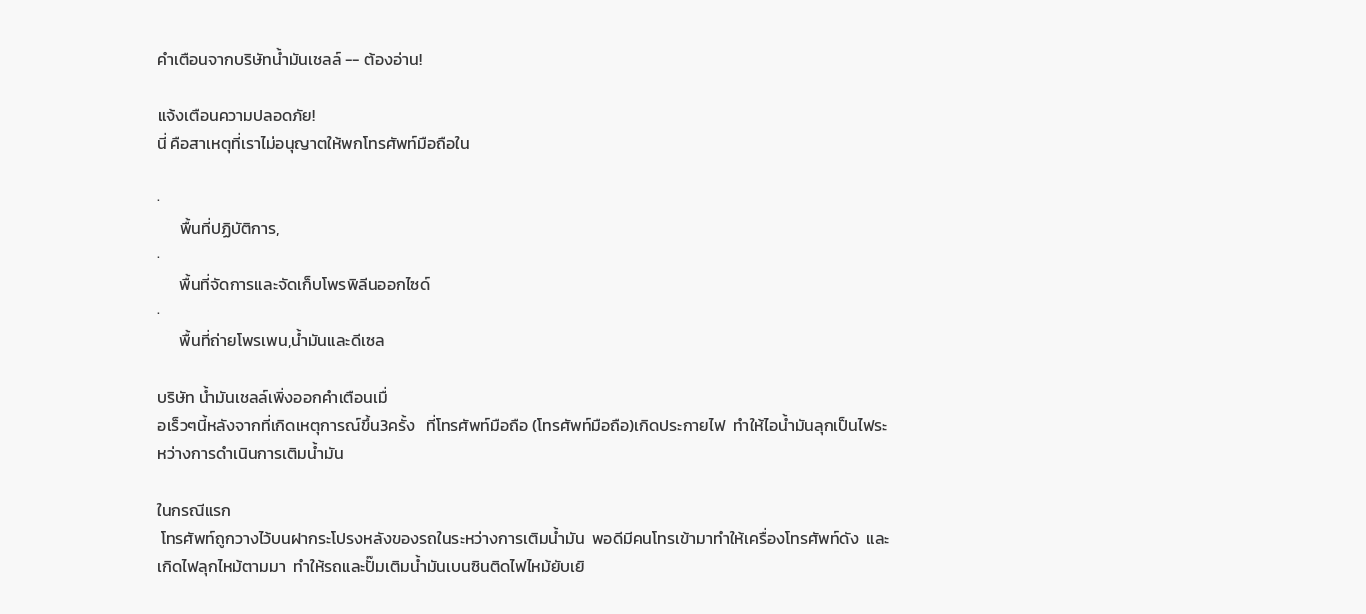คำเตือนจากบริษัทน้ำมันเชลล์ -- ต้องอ่าน!

แจ้งเตือนความปลอดภัย!
นี่ คือสาเหตุที่เราไม่อนุญาตให้พกโทรศัพท์มือถือใน

·
      พื้นที่ปฏิบัติการ,
·
      พื้นที่จัดการและจัดเก็บโพรพิลีนออกไซด์
·
      พื้นที่ถ่ายโพรเพน,น้ำมันและดีเซล

บริษัท น้ำมันเชลล์เพิ่งออกคำเตือนเมื่
อเร็วๆนี้หลังจากที่เกิดเหตุการณ์ขึ้น3ครั้ง   ที่โทรศัพท์มือถือ (โทรศัพท์มือถือ)เกิดประกายไฟ  ทำให้ไอน้ำมันลุกเป็นไฟระหว่างการดำเนินการเติมน้ำมัน

ในกรณีแรก
 โทรศัพท์ถูกวางไว้บนฝากระโปรงหลังของรถในระหว่างการเติมน้ำมัน  พอดีมีคนโทรเข้ามาทำให้เครื่องโทรศัพท์ดัง  และเกิดไฟลุกไหม้ตามมา  ทำให้รถและปั๊มเติมน้ำมันเบนซินติดไฟไหม้ยับเยิ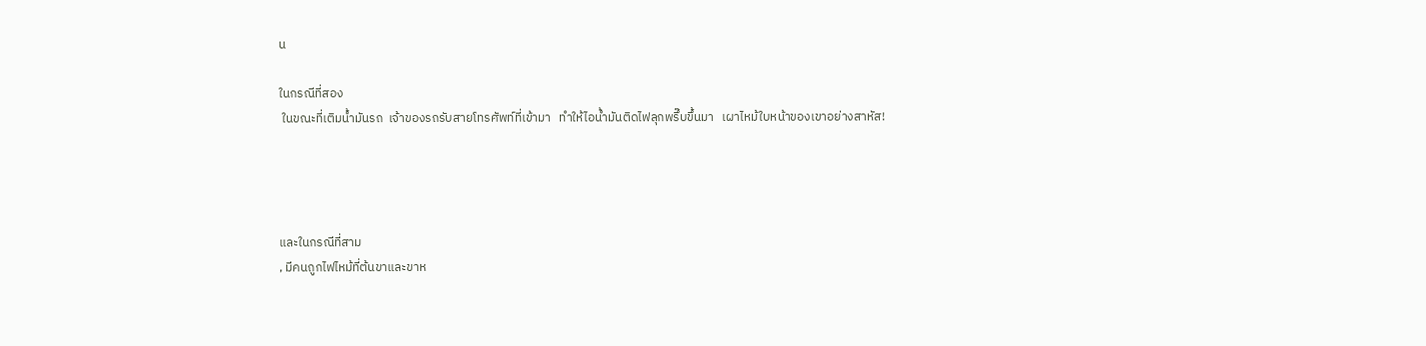น

ในกรณีที่สอง
 ในขณะที่เติมน้ำมันรถ  เจ้าของรถรับสายโทรศัพท์ที่เข้ามา   ทำให้ไอน้ำมันติดไฟลุกพรึ๊บขึ้นมา   เผาไหม้ใบหน้าของเขาอย่างสาหัส!




และในกรณีที่สาม
, มีคนถูกไฟไหม้ที่ต้นขาและขาห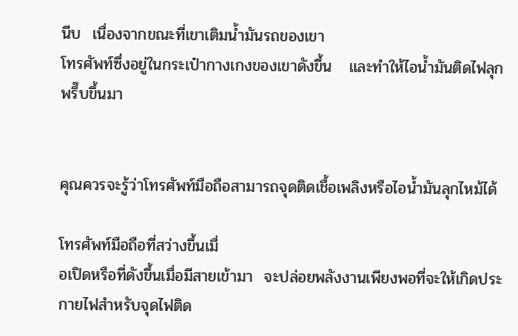นีบ  เนื่องจากขณะที่เขาเติมน้ำมันรถของเขา
โทรศัพท์ซึ่งอยู่ในกระเป๋ากางเกงของเขาดังขึ้น   และทำให้ไอน้ำมันติดไฟลุกพรึ๊บขึ้นมา


คุณควรจะรู้ว่าโทรศัพท์มือถือสามารถจุดติดเชื้อเพลิงหรือไอน้ำมันลุกไหม้ได้

โทรศัพท์มือถือที่สว่างขึ้นเมื่
อเปิดหรือที่ดังขึ้นเมื่อมีสายเข้ามา  จะปล่อยพลังงานเพียงพอที่จะให้เกิดประกายไฟสำหรับจุดไฟติด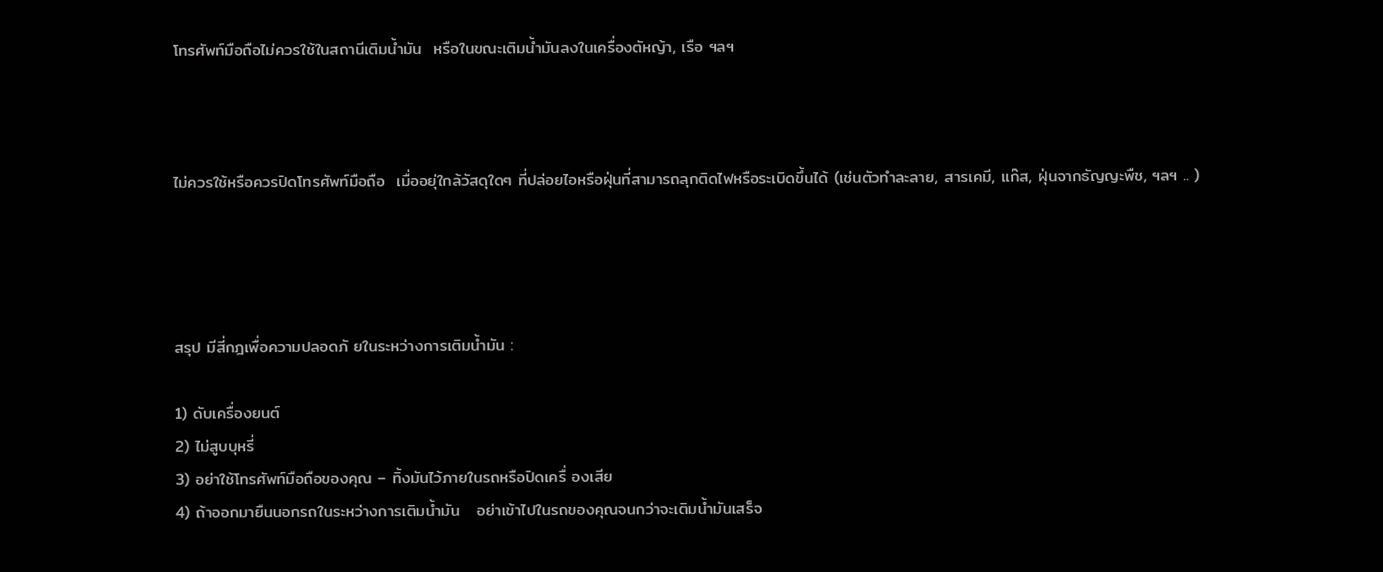โทรศัพท์มือถือไม่ควรใช้ในสถานีเติมน้ำมัน  หรือในขณะเติมน้ำมันลงในเครื่องตัหญ้า, เรือ ฯลฯ



ไม่ควรใช้หรือควรปิดโทรศัพท์มือถือ  เมื่ออยุ่ใกล้วัสดุใดๆ ที่ปล่อยไอหรือฝุ่นที่สามารถลุกติดไฟหรือระเบิดขึ้นได้ (เช่นตัวทำละลาย, สารเคมี, แก๊ส, ฝุ่นจากธัญญะพืช, ฯลฯ .. )




สรุป มีสี่กฎเพื่อความปลอดภั ยในระหว่างการเติมน้ำมัน :

1) ดับเครื่องยนต์
2) ไม่สูบบุหรี่
3) อย่าใช้โทรศัพท์มือถือของคุณ – ทิ้งมันไว้ภายในรถหรือปิดเครื่ องเสีย
4) ถ้าออกมายืนนอกรถในระหว่างการเติมน้ำมัน   อย่าเข้าไปในรถของคุณจนกว่าจะเติมน้ำมันเสร็จ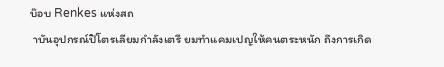บ๊อบ Renkes แห่งสถ
 าบันอุปกรณ์ปิโตรเลียมกำลังเตรี ยมทำแคมเปญให้คนตระหนัก ถึงการเกิด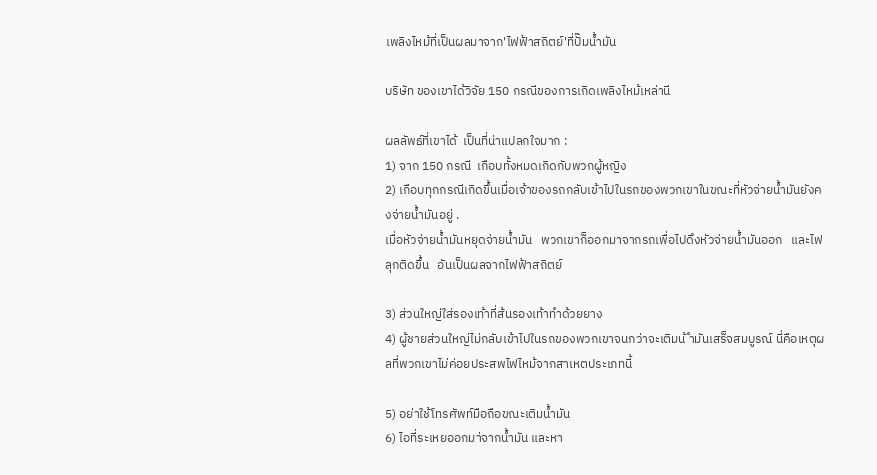เพลิงไหม้ที่เป็นผลมาจาก'ไฟฟ้าสถิตย์'ที่ปั๊มน้ำมัน

บริษัท ของเขาได้วิจัย 150 กรณีของการเกิดเพลิงไหม้เหล่านี

ผลลัพธ์ที่เขาได้  เป็นที่น่าแปลกใจมาก :
1) จาก 150 กรณี  เกือบทั้งหมดเกิดกับพวกผู้หญิง
2) เกือบทุกกรณีเกิดขึ้นเมื่อเจ้าของรถกลับเข้าไปในรถของพวกเขาในขณะที่หัวจ่ายน้ำมันยังคงจ่ายน้ำมันอยู่ .
เมื่อหัวจ่ายน้ำมันหยุดจ่ายน้ำมัน   พวกเขาก็ออกมาจากรถเพื่อไปดึงหัวจ่ายน้ำมันออก   และไฟลุกติดขึ้น   อันเป็นผลจากไฟฟ้าสถิตย์

3) ส่วนใหญ่ใส่รองเท้าที่ส้นรองเท้าทำด้วยยาง
4) ผู้ชายส่วนใหญ่ไม่กลับเข้าไปในรถของพวกเขาจนกว่าจะเติมน้ ำมันเสร็จสมบูรณ์ นี่คือเหตุผลที่พวกเขาไม่ค่อยประสพไฟไหม้จากสาเหตประเภทนี้

5) อย่าใช้โทรศัพท์มือถือขณะเติมน้ำมัน
6) ไอที่ระเหยออกมา่จากน้ำมัน และหา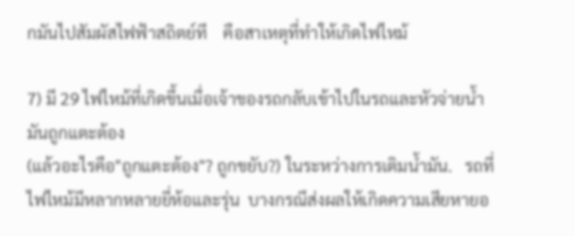กมันไปสัมผัสไฟฟ้าสถิตย์ที    คือสาเหตุที่ทำให้เกิดไฟไหม้

7) มี 29 ไฟไหม้ที่เกิดขึ้นเมื่อเจ้าของรถกลับเข้าไปในรถและหัวจ่ายน้ำมันถูกแตะต้อง
(แล้วอะไรคือ"ถูกแตะต้อง"? ถูกขยับ?) ในระหว่างการเติมน้ำมัน.   รถที่ไฟไหม้มีหลากหลายยี่ห้อและรุ่น  บางกรณีส่งผลให้เกิดความเสียหายอ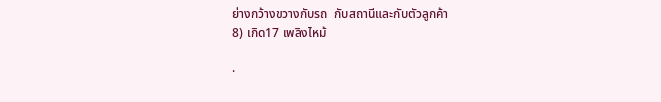ย่างกว้างขวางกับรถ  กับสถานีและกับตัวลูกค้า
8) เกิด17 เพลิงไหม้

·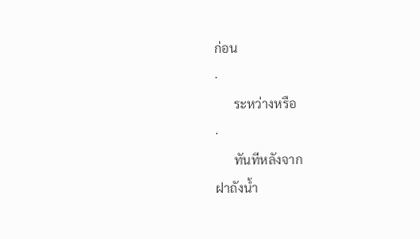ก่อน
·
      ระหว่างหรือ
·
      ทันทีหลังจาก
ฝาถังน้ำ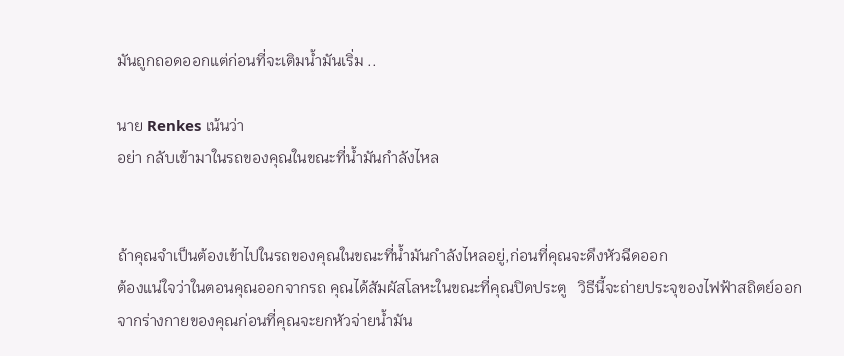มันถูกถอดออกแต่ก่อนที่จะเติมน้ำมันเริ่ม ..

นาย Renkes เน้นว่า
อย่า กลับเข้ามาในรถของคุณในขณะที่น้ำมันกำลังไหล


ถ้าคุณจำเป็นต้องเข้าไปในรถของคุณในขณะที่น้ำมันกำลังไหลอยู่,ก่อนที่คุณจะดึงหัวฉีดออก
ต้องแน่ใจว่าในตอนคุณออกจากรถ คุณได้สัมผัสโลหะในขณะที่คุณปิดประตู   วิธีนี้จะถ่ายประจุของไฟฟ้าสถิตย์ออกจากร่างกายของคุณก่อนที่คุณจะยกหัวจ่ายน้ำมัน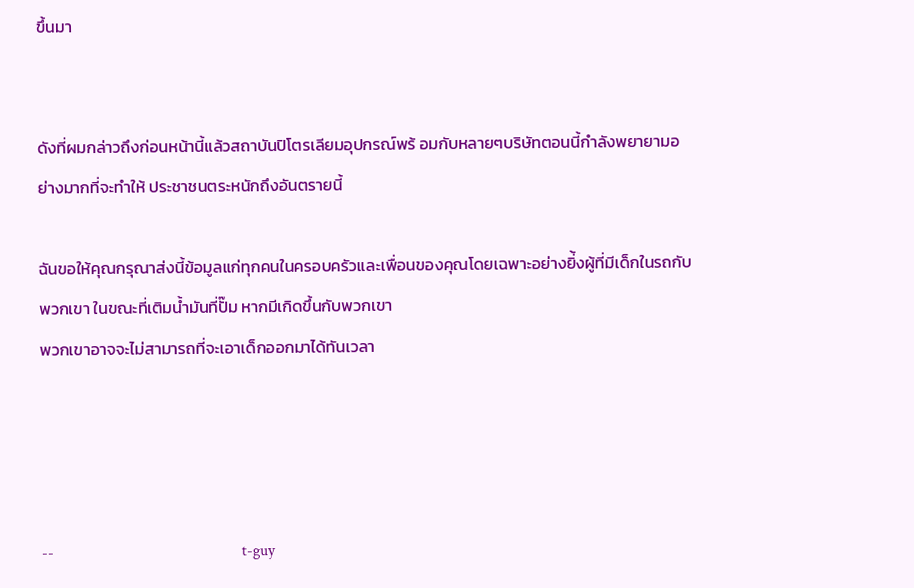ขึ้นมา


ดังที่ผมกล่าวถึงก่อนหน้านี้แล้วสถาบันปิโตรเลียมอุปกรณ์พร้ อมกับหลายๆบริษัทตอนนี้กำลังพยายามอย่างมากที่จะทำให้ ประชาชนตระหนักถึงอันตรายนี้

ฉันขอให้คุณกรุณาส่งนี้ข้อมูลแก่ทุกคนในครอบครัวและเพื่อนของคุณโดยเฉพาะอย่างยิ่้งผู้ที่มีเด็กในรถกับพวกเขา ในขณะที่เติมน้ำมันที่ปั๊ม หากมีเกิดขึ้นกับพวกเขา
พวกเขาอาจจะไม่สามารถที่จะเอาเด็กออกมาได้ทันเวลา




--                                               t-guy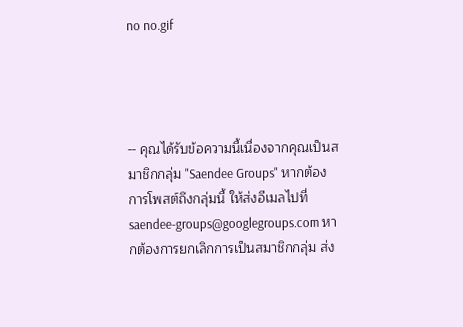no no.gif




-- คุณได้รับข้อความนี้เนื่องจากคุณเป็นสมาชิกกลุ่ม "Saendee Groups" หากต้องการโพสต์ถึงกลุ่มนี้ ให้ส่งอีเมลไปที่ saendee-groups@googlegroups.com หากต้องการยกเลิกการเป็นสมาชิกกลุ่ม ส่ง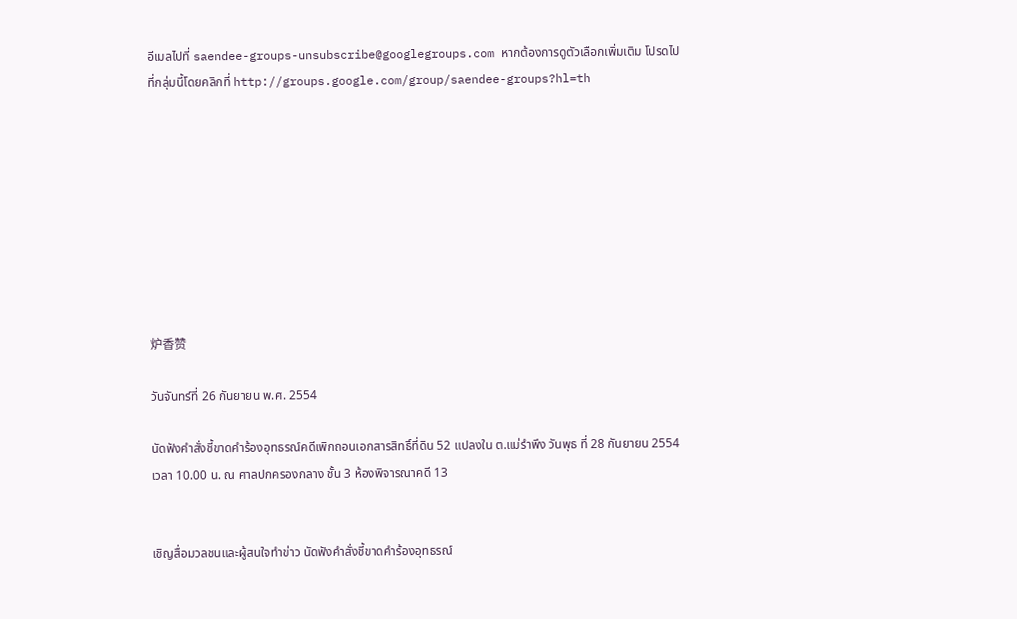อีเมลไปที่ saendee-groups-unsubscribe@googlegroups.com หากต้องการดูตัวเลือกเพิ่มเติม โปรดไปที่กลุ่มนี้โดยคลิกที่ http://groups.google.com/group/saendee-groups?hl=th









炉香赞

วันจันทร์ที่ 26 กันยายน พ.ศ. 2554

นัดฟังคำสั่งชี้ขาดคำร้องอุทธรณ์คดีเพิกถอนเอกสารสิทธิ์ที่ดิน 52 แปลงใน ต.แม่รำพึง วันพุธ ที่ 28 กันยายน 2554 เวลา 10.00 น. ณ ศาลปกครองกลาง ชั้น 3 ห้องพิจารณาคดี 13


เชิญสื่อมวลชนและผู้สนใจทำข่าว นัดฟังคำสั่งชี้ขาดคำร้องอุทธรณ์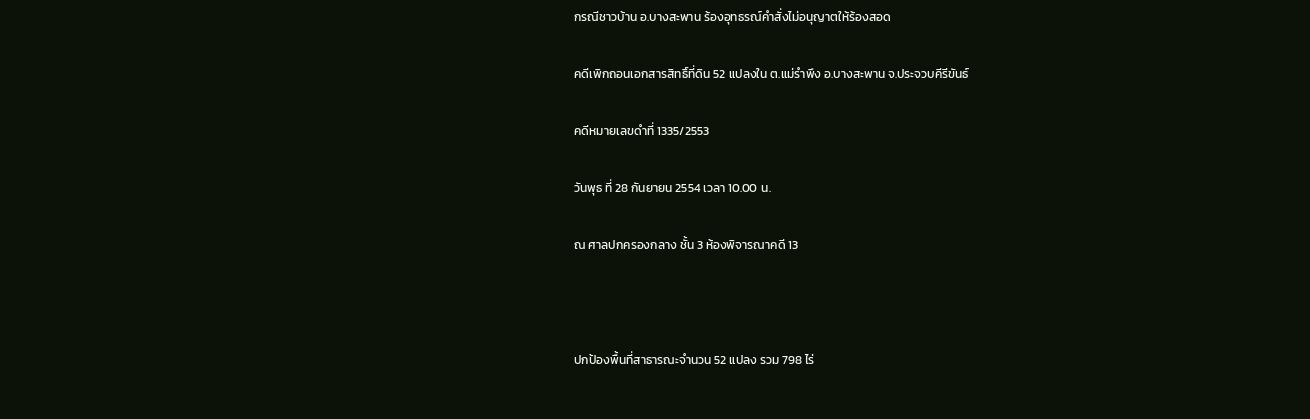กรณีชาวบ้าน อ.บางสะพาน ร้องอุทธรณ์คำสั่งไม่อนุญาตให้ร้องสอด

คดีเพิกถอนเอกสารสิทธิ์ที่ดิน 52 แปลงใน ต.แม่รำพึง อ.บางสะพาน จ.ประจวบคีรีขันธ์

คดีหมายเลขดำที่ 1335/2553

วันพุธ ที่ 28 กันยายน 2554 เวลา 10.00 น.

ณ ศาลปกครองกลาง ชั้น 3 ห้องพิจารณาคดี 13



ปกป้องพื้นที่สาธารณะจำนวน 52 แปลง รวม 798 ไร่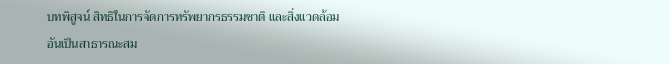บทพิสูจน์ สิทธิในการจัดการทรัพยากรธรรมชาติ และสิ่งแวดล้อมอันเป็นสาธารณะสม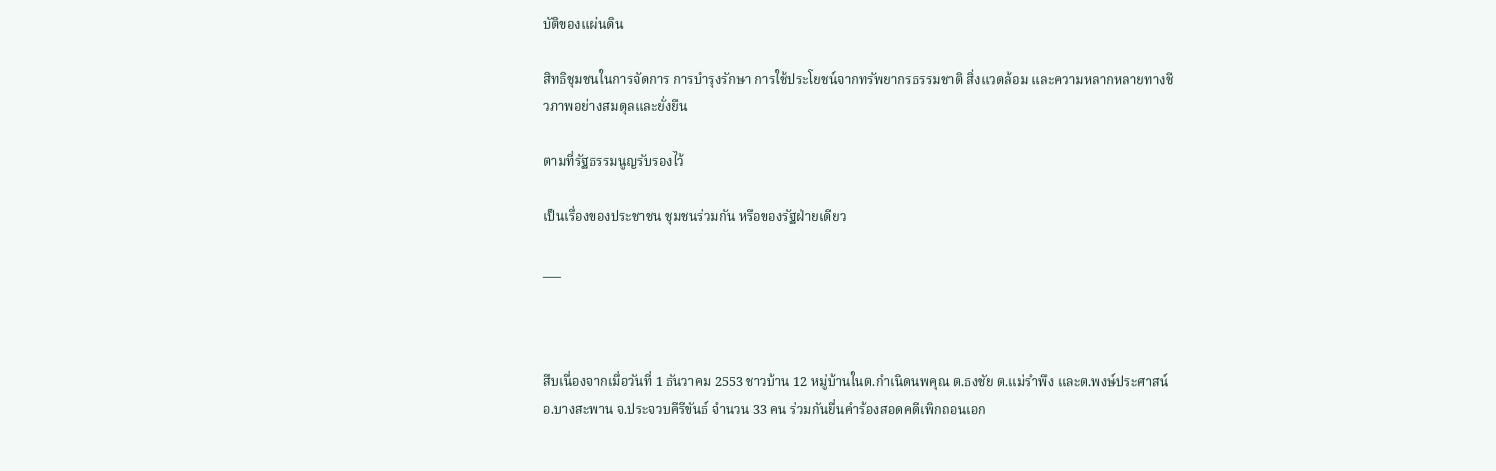บัติของแผ่นดิน

สิทธิชุมชนในการจัดการ การบำรุงรักษา การใช้ประโยชน์จากทรัพยากรธรรมชาติ สิ่งแวดล้อม และความหลากหลายทางชีวภาพอย่างสมดุลและยั่งยืน

ตามที่รัฐธรรมนูญรับรองไว้

เป็นเรื่องของประชาชน ชุมชนร่วมกัน หรือของรัฐฝ่ายเดียว

___



สืบเนื่องจากเมื่อวันที่ 1 ธันวาคม 2553 ชาวบ้าน 12 หมู่บ้านในต.กำเนิดนพคุณ ต.ธงชัย ต.แม่รำพึง และต.พงษ์ประศาสน์  อ.บางสะพาน จ.ประจวบคีรีขันธ์ จำนวน 33 คน ร่วมกันยื่นคำร้องสอดคดีเพิกถอนเอก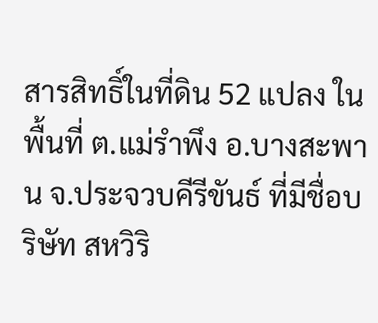สารสิทธิ์ในที่ดิน 52 แปลง ในพื้นที่ ต.แม่รำพึง อ.บางสะพาน จ.ประจวบคีรีขันธ์ ที่มีชื่อบริษัท สหวิริ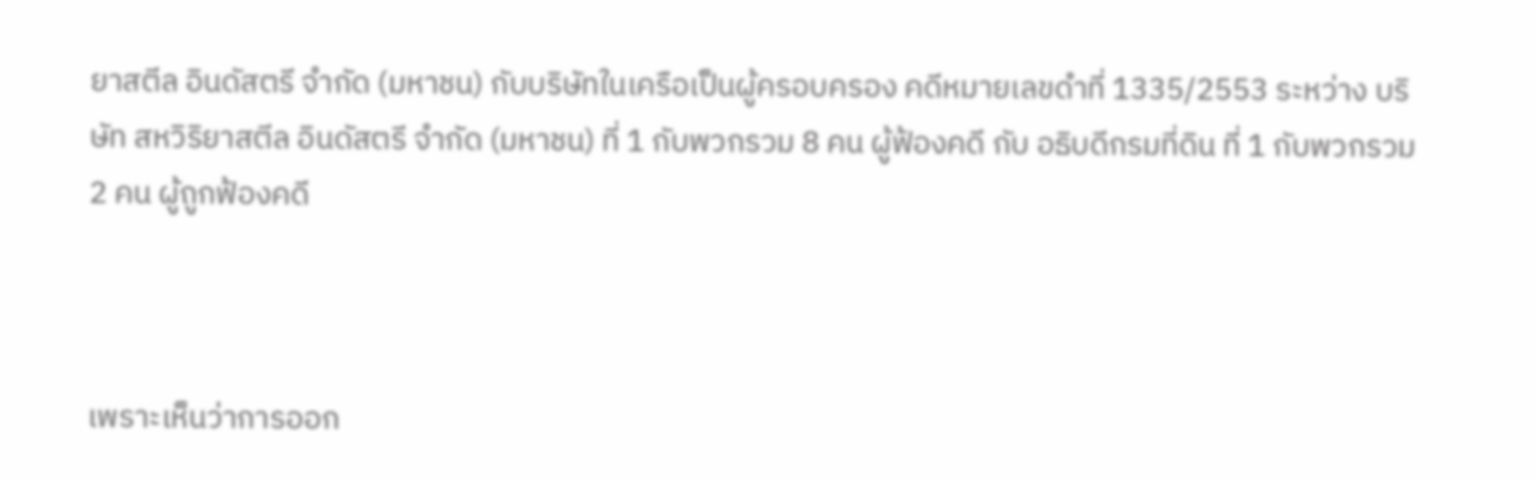ยาสตีล อินดัสตรี จำกัด (มหาชน) กับบริษัทในเครือเป็นผู้ครอบครอง คดีหมายเลขดำที่ 1335/2553 ระหว่าง บริษัท สหวิริยาสตีล อินดัสตรี จำกัด (มหาชน) ที่ 1 กับพวกรวม 8 คน ผู้ฟ้องคดี กับ อธิบดีกรมที่ดิน ที่ 1 กับพวกรวม 2 คน ผู้ถูกฟ้องคดี



เพราะเห็นว่าการออก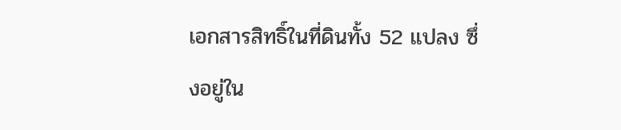เอกสารสิทธิ์ในที่ดินทั้ง 52 แปลง ซึ่งอยู่ใน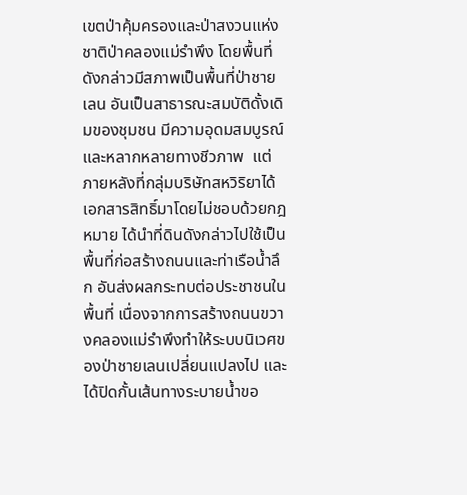เขตป่าคุ้มครองและป่าสงวนแห่งชาติป่าคลองแม่รำพึง โดยพื้นที่ดังกล่าวมีสภาพเป็นพื้นที่ป่าชายเลน อันเป็นสาธารณะสมบัติดั้งเดิมของชุมชน มีความอุดมสมบูรณ์และหลากหลายทางชีวภาพ  แต่ภายหลังที่กลุ่มบริษัทสหวิริยาได้เอกสารสิทธิ์มาโดยไม่ชอบด้วยกฎหมาย ได้นำที่ดินดังกล่าวไปใช้เป็นพื้นที่ก่อสร้างถนนและท่าเรือน้ำลึก อันส่งผลกระทบต่อประชาชนในพื้นที่ เนื่องจากการสร้างถนนขวางคลองแม่รำพึงทำให้ระบบนิเวศของป่าชายเลนเปลี่ยนแปลงไป และได้ปิดกั้นเส้นทางระบายน้ำขอ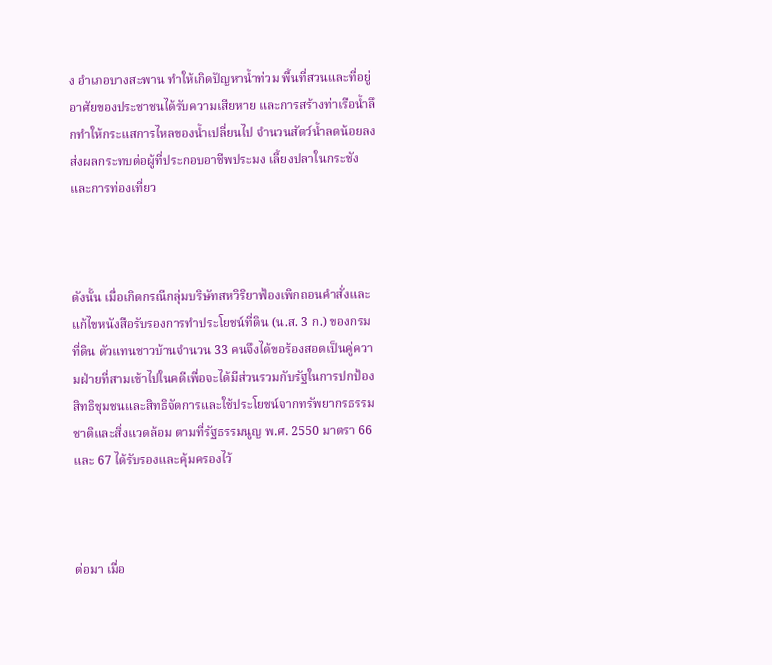ง อำเภอบางสะพาน ทำให้เกิดปัญหาน้ำท่วม พื้นที่สวนและที่อยู่อาศัยของประชาชนได้รับความเสียหาย และการสร้างท่าเรือน้ำลึกทำให้กระแสการไหลของน้ำเปลี่ยนไป จำนวนสัตว์น้ำลดน้อยลง ส่งผลกระทบต่อผู้ที่ประกอบอาชีพประมง เลี้ยงปลาในกระชัง และการท่องเที่ยว



ดังนั้น เมื่อเกิดกรณีกลุ่มบริษัทสหวิริยาฟ้องเพิกถอนคำสั่งและแก้ไขหนังสือรับรองการทำประโยชน์ที่ดิน (น.ส. 3 ก.) ของกรมที่ดิน ตัวแทนชาวบ้านจำนวน 33 คนจึงได้ขอร้องสอดเป็นคู่ความฝ่ายที่สามเข้าไปในคดีเพื่อจะได้มีส่วนรวมกับรัฐในการปกป้องสิทธิชุมชนและสิทธิจัดการและใช้ประโยชน์จากทรัพยากรธรรมชาติและสิ่งแวดล้อม ตามที่รัฐธรรมนูญ พ.ศ. 2550 มาตรา 66 และ 67 ได้รับรองและคุ้มครองไว้



ต่อมา เมื่อ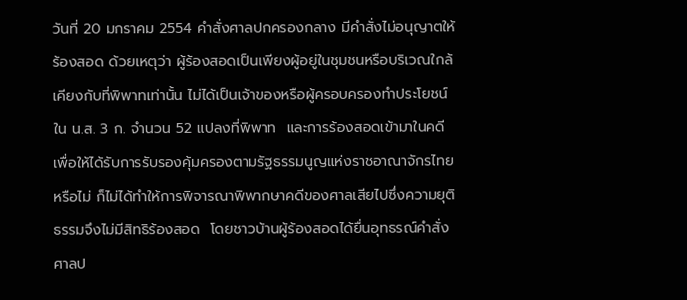วันที่ 20 มกราคม 2554 คำสั่งศาลปกครองกลาง มีคำสั่งไม่อนุญาตให้ร้องสอด ด้วยเหตุว่า ผู้ร้องสอดเป็นเพียงผู้อยู่ในชุมชนหรือบริเวณใกล้เคียงกับที่พิพาทเท่านั้น ไม่ได้เป็นเจ้าของหรือผู้ครอบครองทำประโยชน์ใน น.ส. 3 ก. จำนวน 52 แปลงที่พิพาท  และการร้องสอดเข้ามาในคดีเพื่อให้ได้รับการรับรองคุ้มครองตามรัฐธรรมนูญแห่งราชอาณาจักรไทยหรือไม่ ก็ไม่ได้ทำให้การพิจารณาพิพากษาคดีของศาลเสียไปซึ่งความยุติธรรมจึงไม่มีสิทธิร้องสอด  โดยชาวบ้านผู้ร้องสอดได้ยื่นอุทธรณ์คำสั่งศาลป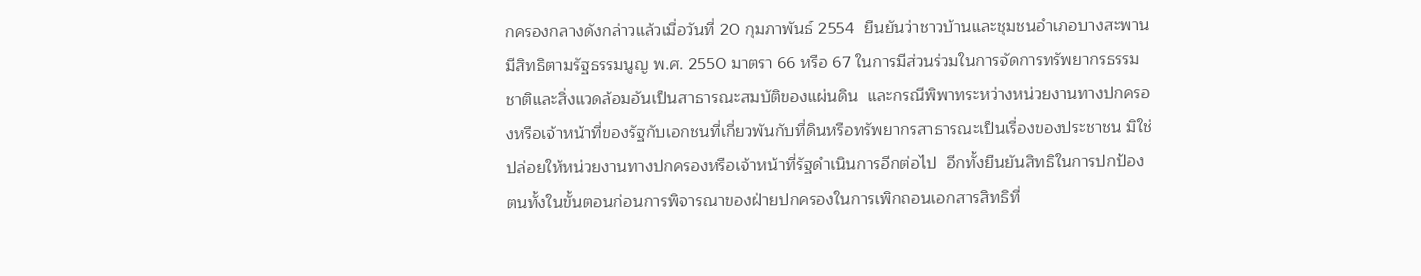กครองกลางดังกล่าวแล้วเมื่อวันที่ 20 กุมภาพันธ์ 2554  ยืนยันว่าชาวบ้านและชุมชนอำเภอบางสะพาน มีสิทธิตามรัฐธรรมนูญ พ.ศ. 2550 มาตรา 66 หรือ 67 ในการมีส่วนร่วมในการจัดการทรัพยากรธรรมชาติและสิ่งแวดล้อมอันเป็นสาธารณะสมบัติของแผ่นดิน  และกรณีพิพาทระหว่างหน่วยงานทางปกครองหรือเจ้าหน้าที่ของรัฐกับเอกชนที่เกี่ยวพันกับที่ดินหรือทรัพยากรสาธารณะเป็นเรื่องของประชาชน มิใช่ปล่อยให้หน่วยงานทางปกครองหรือเจ้าหน้าที่รัฐดำเนินการอีกต่อไป  อีกทั้งยืนยันสิทธิในการปกป้องตนทั้งในขั้นตอนก่อนการพิจารณาของฝ่ายปกครองในการเพิกถอนเอกสารสิทธิที่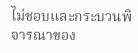ไม่ชอบและกระบวนพิจารณาของ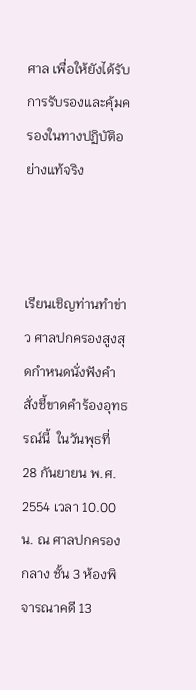ศาล เพื่อให้ยังได้รับการรับรองและคุ้มครองในทางปฏิบัติอย่างแท้จริง



เรียนเชิญท่านทำข่าว ศาลปกครองสูงสุดกำหนดนั่งฟังคำสั่งชี้ขาดคำร้องอุทธรณ์นี้  ในวันพุธที่ 28 กันยายน พ.ศ. 2554 เวลา 10.00 น. ณ ศาลปกครองกลาง ชั้น 3 ห้องพิจารณาคดี 13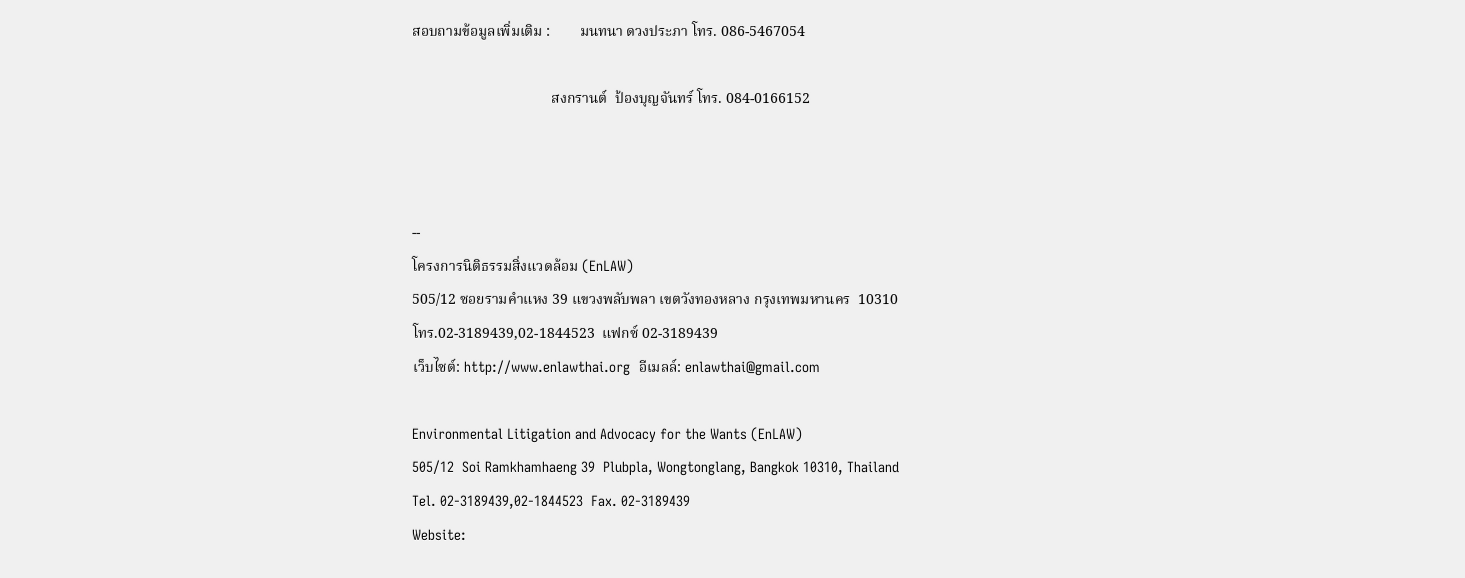สอบถามข้อมูลเพิ่มเติม :        มนทนา ดวงประภา โทร. 086-5467054

                                      สงกรานต์  ป้องบุญจันทร์ โทร. 084-0166152



--
โครงการนิติธรรมสิ่งแวดล้อม (EnLAW)
505/12 ซอยรามคำแหง 39 แขวงพลับพลา เขตวังทองหลาง กรุงเทพมหานคร  10310
โทร.02-3189439,02-1844523  แฟกซ์ 02-3189439
เว็บไซต์: http://www.enlawthai.org  อีเมลล์: enlawthai@gmail.com

Environmental Litigation and Advocacy for the Wants (EnLAW)
505/12  Soi Ramkhamhaeng 39  Plubpla, Wongtonglang, Bangkok 10310, Thailand
Tel. 02-3189439,02-1844523  Fax. 02-3189439
Website: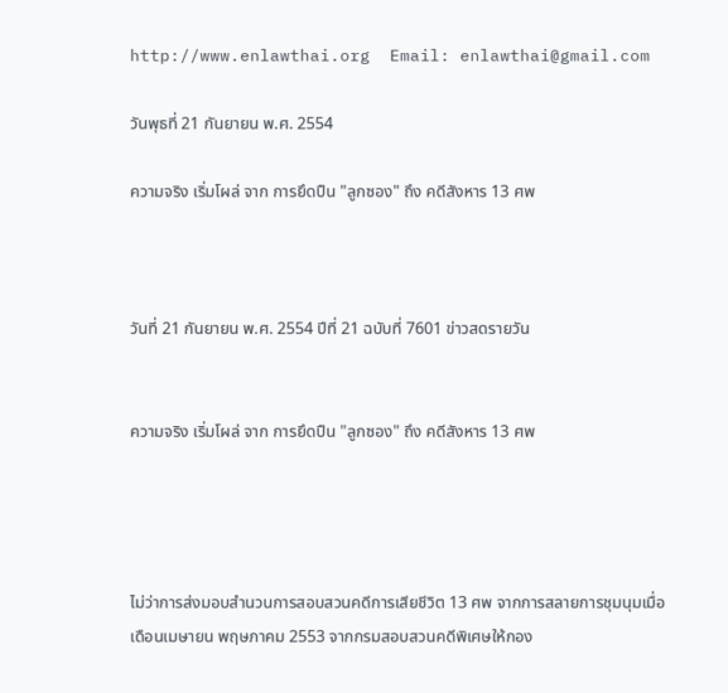http://www.enlawthai.org  Email: enlawthai@gmail.com

วันพุธที่ 21 กันยายน พ.ศ. 2554

ความจริง เริ่มโผล่ จาก การยึดปืน "ลูกซอง" ถึง คดีสังหาร 13 ศพ



วันที่ 21 กันยายน พ.ศ. 2554 ปีที่ 21 ฉบับที่ 7601 ข่าวสดรายวัน


ความจริง เริ่มโผล่ จาก การยึดปืน "ลูกซอง" ถึง คดีสังหาร 13 ศพ




ไม่ว่าการส่งมอบสำนวนการสอบสวนคดีการเสียชีวิต 13 ศพ จากการสลายการชุมนุมเมื่อ
เดือนเมษายน พฤษภาคม 2553 จากกรมสอบสวนคดีพิเศษให้กอง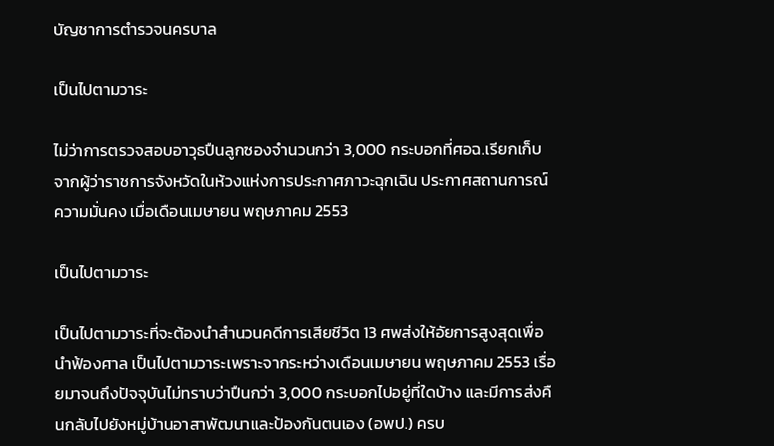บัญชาการตำรวจนครบาล

เป็นไปตามวาระ

ไม่ว่าการตรวจสอบอาวุธปืนลูกซองจำนวนกว่า 3,000 กระบอกที่ศอฉ.เรียกเก็บจากผู้ว่าราชการจังหวัดในห้วงแห่งการประกาศภาวะฉุกเฉิน ประกาศสถานการณ์ความมั่นคง เมื่อเดือนเมษายน พฤษภาคม 2553

เป็นไปตามวาระ

เป็นไปตามวาระที่จะต้องนำสำนวนคดีการเสียชีวิต 13 ศพส่งให้อัยการสูงสุดเพื่อนำฟ้องศาล เป็นไปตามวาระเพราะจากระหว่างเดือนเมษายน พฤษภาคม 2553 เรื่อยมาจนถึงปัจจุบันไม่ทราบว่าปืนกว่า 3,000 กระบอกไปอยู่ที่ใดบ้าง และมีการส่งคืนกลับไปยังหมู่บ้านอาสาพัฒนาและป้องกันตนเอง (อพป.) ครบ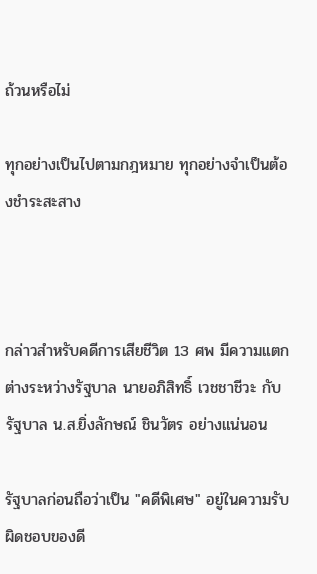ถ้วนหรือไม่

ทุกอย่างเป็นไปตามกฎหมาย ทุกอย่างจำเป็นต้องชำระสะสาง



กล่าวสำหรับคดีการเสียชีวิต 13 ศพ มีความแตกต่างระหว่างรัฐบาล นายอภิสิทธิ์ เวชชาชีวะ กับ รัฐบาล น.ส.ยิ่งลักษณ์ ชินวัตร อย่างแน่นอน

รัฐบาลก่อนถือว่าเป็น "คดีพิเศษ" อยู่ในความรับผิดชอบของดี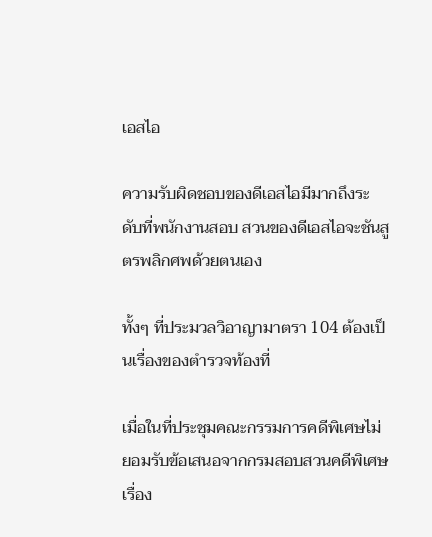เอสไอ

ความรับผิดชอบของดีเอสไอมีมากถึงระดับที่พนักงานสอบ สวนของดีเอสไอจะชันสูตรพลิกศพด้วยตนเอง

ทั้งๆ ที่ประมวลวิอาญามาตรา 104 ต้องเป็นเรื่องของตำรวจท้องที่

เมื่อในที่ประชุมคณะกรรมการคดีพิเศษไม่ยอมรับข้อเสนอจากกรมสอบสวนคดีพิเศษ เรื่อง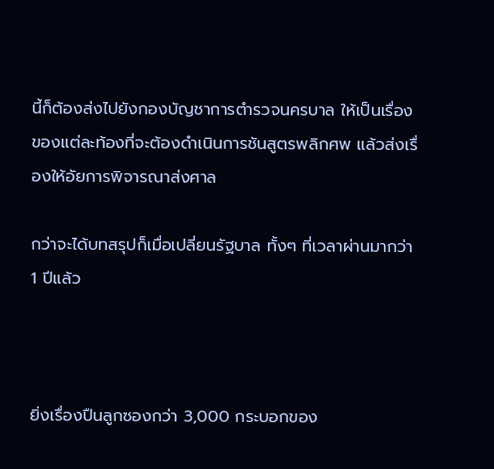นี้ก็ต้องส่งไปยังกองบัญชาการตำรวจนครบาล ให้เป็นเรื่องของแต่ละท้องที่จะต้องดำเนินการชันสูตรพลิกศพ แล้วส่งเรื่องให้อัยการพิจารณาส่งศาล

กว่าจะได้บทสรุปก็เมื่อเปลี่ยนรัฐบาล ทั้งๆ ที่เวลาผ่านมากว่า 1 ปีแล้ว



ยิ่งเรื่องปืนลูกซองกว่า 3,000 กระบอกของ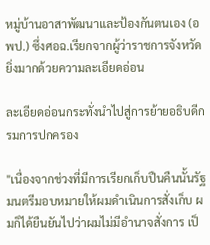หมู่บ้านอาสาพัฒนาและป้องกันตนเอง (อพป.) ซึ่งศอฉ.เรียกจากผู้ว่าราชการจังหวัด ยิ่งมากด้วยความละเอียดอ่อน

ละเอียดอ่อนกระทั่งนำไปสู่การย้ายอธิบดีกรมการปกครอง

"เนื่องจากช่วงที่มีการเรียกเก็บปืนคืนนั้นรัฐมนตรีมอบหมายให้ผมดำเนินการสั่งเก็บ ผมก็ได้ยืนยันไปว่าผมไม่มีอำนาจสั่งการ เป็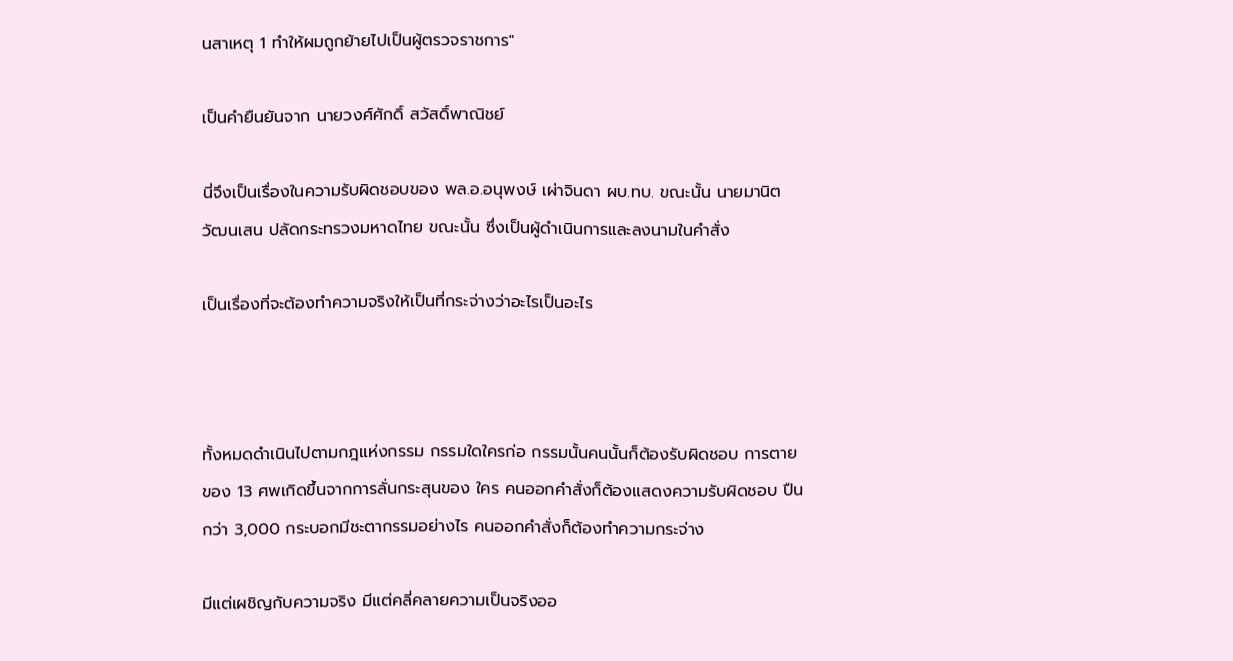นสาเหตุ 1 ทำให้ผมถูกย้ายไปเป็นผู้ตรวจราชการ"

เป็นคำยืนยันจาก นายวงศ์ศักดิ์ สวัสดิ์พาณิชย์

นี่จึงเป็นเรื่องในความรับผิดชอบของ พล.อ.อนุพงษ์ เผ่าจินดา ผบ.ทบ. ขณะนั้น นายมานิต วัฒนเสน ปลัดกระทรวงมหาดไทย ขณะนั้น ซึ่งเป็นผู้ดำเนินการและลงนามในคำสั่ง

เป็นเรื่องที่จะต้องทำความจริงให้เป็นที่กระจ่างว่าอะไรเป็นอะไร



ทั้งหมดดำเนินไปตามกฎแห่งกรรม กรรมใดใครก่อ กรรมนั้นคนนั้นก็ต้องรับผิดชอบ การตายของ 13 ศพเกิดขึ้นจากการลั่นกระสุนของ ใคร คนออกคำสั่งก็ต้องแสดงความรับผิดชอบ ปืนกว่า 3,000 กระบอกมีชะตากรรมอย่างไร คนออกคำสั่งก็ต้องทำความกระจ่าง

มีแต่เผชิญกับความจริง มีแต่คลี่คลายความเป็นจริงออ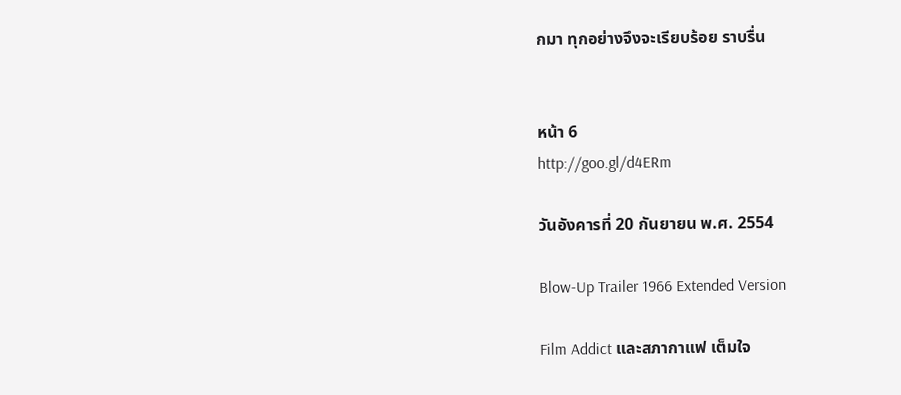กมา ทุกอย่างจึงจะเรียบร้อย ราบรื่น


หน้า 6
http://goo.gl/d4ERm

วันอังคารที่ 20 กันยายน พ.ศ. 2554

Blow-Up Trailer 1966 Extended Version

Film Addict และสภากาแฟ เต็มใจ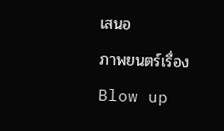เสนอ
ภาพยนตร์เรื่อง Blow up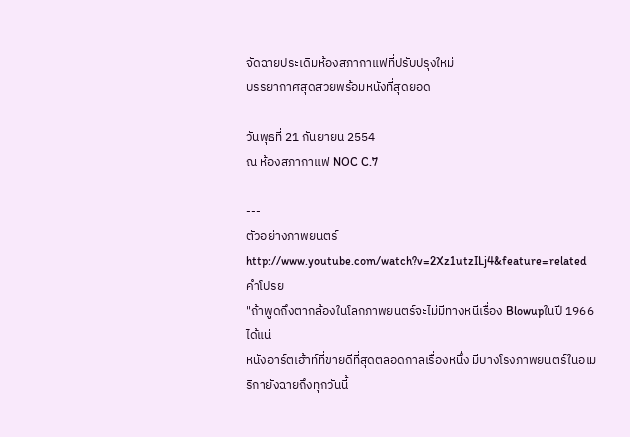จัดฉายประเดิมห้องสภากาแฟที่ปรับปรุงใหม่
บรรยากาศสุดสวยพร้อมหนังที่สุดยอด

วันพุธที่ 21 กันยายน 2554
ณ ห้องสภากาแฟ NOC C.7

---
ตัวอย่างภาพยนตร์
http://www.youtube.com/watch?v=2Xz1utzILj4&feature=related
คำโปรย
"ถ้าพูดถึงตากล้องในโลกภาพยนตร์จะไม่มีทางหนีเรื่อง Blowupในปี 1966 ได้แน่
หนังอาร์ตเฮ้าท์ที่ขายดีที่สุดตลอดกาลเรื่องหนึ่ง มีบางโรงภาพยนตร์ในอเมริกายังฉายถึงทุกวันนี้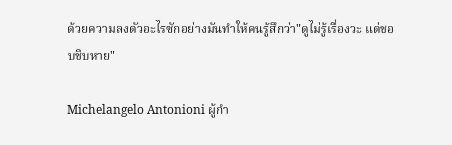ด้วยความลงตัวอะไรซักอย่างมันทำให้คนรู้สึกว่า"ดูไม่รู้เรื่องวะ แต่ชอบชิบหาย"

Michelangelo Antonioni ผู้กำ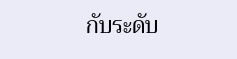กับระดับ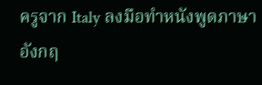ครูจาก Italy ลงมือทำหนังพูดภาษาอังกฤ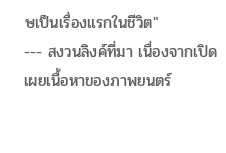ษเป็นเรื่องแรกในชีวิต"
--- สงวนลิงค์ที่มา เนื่องจากเปิดเผยเนื้อหาของภาพยนตร์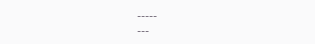-----
---